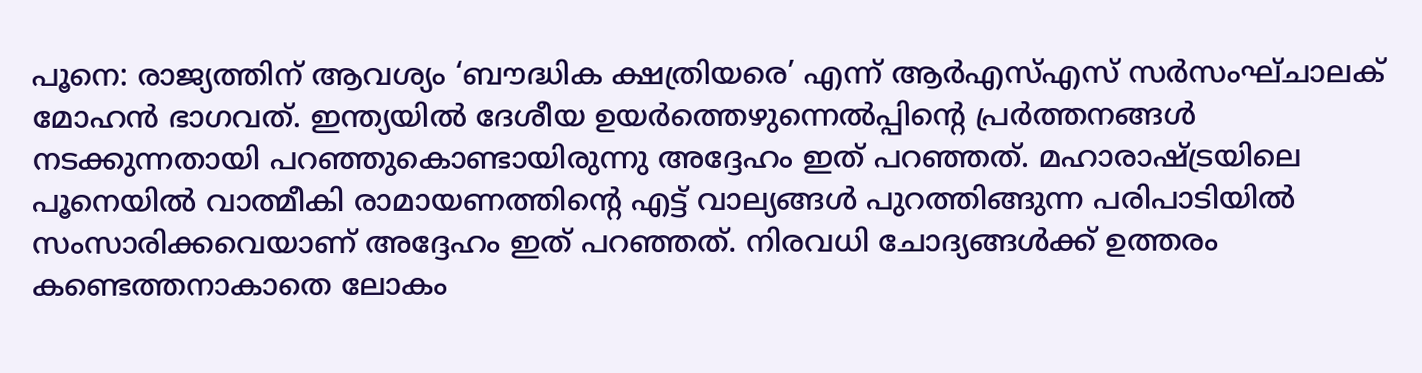പൂനെ: രാജ്യത്തിന് ആവശ്യം ‘ബൗദ്ധിക ക്ഷത്രിയരെ’ എന്ന് ആർഎസ്എസ് സർസംഘ്ചാലക് മോഹൻ ഭാഗവത്. ഇന്ത്യയിൽ ദേശീയ ഉയർത്തെഴുന്നെൽപ്പിന്റെ പ്രർത്തനങ്ങൾ നടക്കുന്നതായി പറഞ്ഞുകൊണ്ടായിരുന്നു അദ്ദേഹം ഇത് പറഞ്ഞത്. മഹാരാഷ്ട്രയിലെ പൂനെയിൽ വാത്മീകി രാമായണത്തിന്റെ എട്ട് വാല്യങ്ങൾ പുറത്തിങ്ങുന്ന പരിപാടിയിൽ സംസാരിക്കവെയാണ് അദ്ദേഹം ഇത് പറഞ്ഞത്. നിരവധി ചോദ്യങ്ങൾക്ക് ഉത്തരം കണ്ടെത്തനാകാതെ ലോകം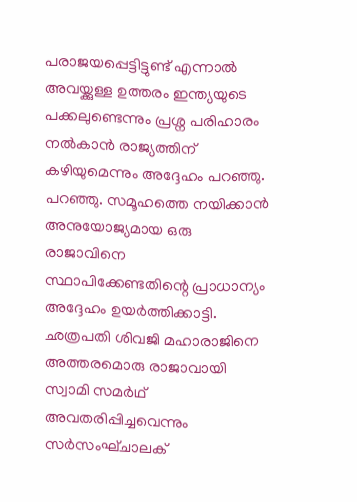പരാജയപ്പെട്ടിട്ടുണ്ട് എന്നാൽ അവയ്ക്കുള്ള ഉത്തരം ഇന്ത്യയുടെ പക്കലുണ്ടെന്നും പ്രശ്ന പരിഹാരം നൽകാൻ രാജ്യത്തിന് കഴിയുമെന്നും അദ്ദേഹം പറഞ്ഞു. പറഞ്ഞു. സമൂഹത്തെ നയിക്കാൻ അനുയോജ്യമായ ഒരു രാജാവിനെ സ്ഥാപിക്കേണ്ടതിന്റെ പ്രാധാന്യം അദ്ദേഹം ഉയർത്തിക്കാട്ടി. ഛത്രപതി ശിവജി മഹാരാജിനെ അത്തരമൊരു രാജാവായി സ്വാമി സമർഥ് അവതരിപ്പിച്ചവെന്നും സർസംഘ്ചാലക്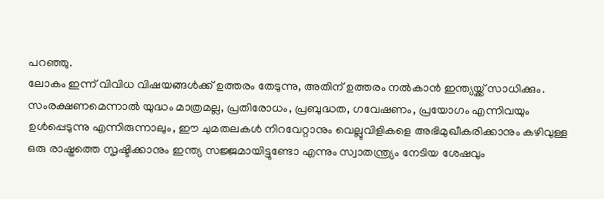പറഞ്ഞു.
ലോകം ഇന്ന് വിവിധ വിഷയങ്ങൾക്ക് ഉത്തരം തേടുന്നു, അതിന് ഉത്തരം നൽകാൻ ഇന്ത്യയ്ക്ക് സാധിക്കും. സംരക്ഷണമെന്നാൽ യുദ്ധം മാത്രമല്ല, പ്രതിരോധം, പ്രബുദ്ധത, ഗവേഷണം, പ്രയോഗം എന്നിവയും ഉൾപ്പെടുന്നു എന്നിരുന്നാലും, ഈ ചുമതലകൾ നിറവേറ്റാനും വെല്ലുവിളികളെ അഭിമുഖീകരിക്കാനും കഴിവുള്ള ഒരു രാഷ്ട്രത്തെ സൃഷ്ടിക്കാനും ഇന്ത്യ സജ്ജമായിട്ടുണ്ടോ എന്നും സ്വാതന്ത്ര്യം നേടിയ ശേഷവും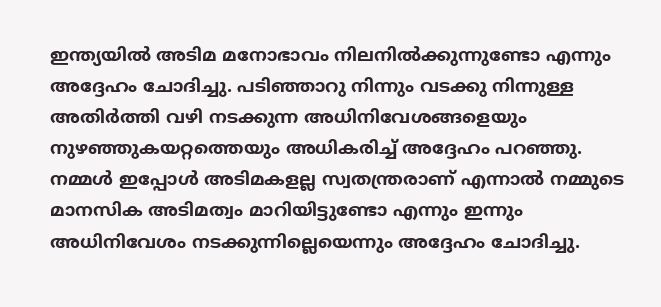ഇന്ത്യയിൽ അടിമ മനോഭാവം നിലനിൽക്കുന്നുണ്ടോ എന്നും അദ്ദേഹം ചോദിച്ചു. പടിഞ്ഞാറു നിന്നും വടക്കു നിന്നുള്ള അതിർത്തി വഴി നടക്കുന്ന അധിനിവേശങ്ങളെയും നുഴഞ്ഞുകയറ്റത്തെയും അധികരിച്ച് അദ്ദേഹം പറഞ്ഞു. നമ്മൾ ഇപ്പോൾ അടിമകളല്ല സ്വതന്ത്രരാണ് എന്നാൽ നമ്മുടെ മാനസിക അടിമത്വം മാറിയിട്ടുണ്ടോ എന്നും ഇന്നും അധിനിവേശം നടക്കുന്നില്ലെയെന്നും അദ്ദേഹം ചോദിച്ചു.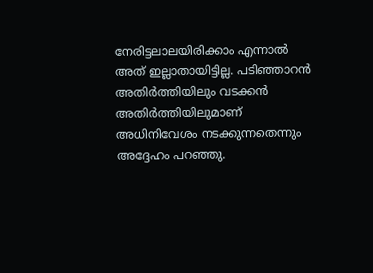നേരിട്ടലാലയിരിക്കാം എന്നാൽ അത് ഇല്ലാതായിട്ടില്ല. പടിഞ്ഞാറൻ അതിർത്തിയിലും വടക്കൻ അതിർത്തിയിലുമാണ് അധിനിവേശം നടക്കുന്നതെന്നും അദ്ദേഹം പറഞ്ഞു.